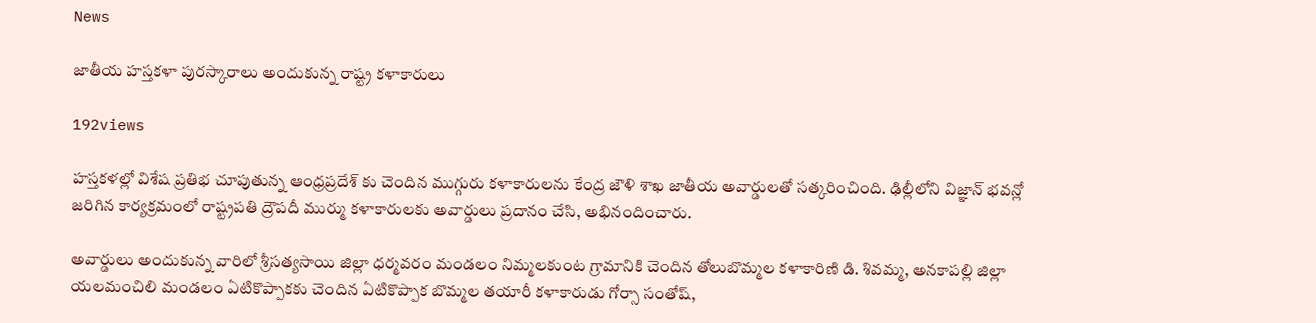News

జాతీయ హస్తకళా పురస్కారాలు అందుకున్న రాష్ట్ర కళాకారులు

192views

హస్తకళల్లో విశేష ప్రతిభ చూపుతున్న ఆంధ్రప్రదేశ్ కు చెందిన ముగ్గురు కళాకారులను కేంద్ర జౌళి శాఖ జాతీయ అవార్డులతో సత్కరించింది. ఢిల్లీలోని విజ్ఞాన్ భవన్లో జరిగిన కార్యక్రమంలో రాష్ట్రపతి ద్రౌపదీ ముర్ము కళాకారులకు అవార్డులు ప్రదానం చేసి, అభినందించారు.

అవార్డులు అందుకున్న వారిలో శ్రీసత్యసాయి జిల్లా ధర్మవరం మండలం నిమ్మలకుంట గ్రామానికి చెందిన తోలుబొమ్మల కళాకారిణి డి. శివమ్మ, అనకాపల్లి జిల్లా యలమంచిలి మండలం ఏటికొప్పాకకు చెందిన ఏటికొప్పాక బొమ్మల తయారీ కళాకారుడు గోర్సా సంతోష్,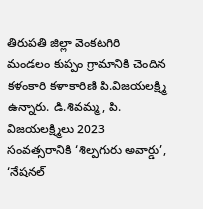తిరుపతి జిల్లా వెంకటగిరి మండలం కుప్పం గ్రామానికి చెందిన కళంకారి కళాకారిణి పి.విజయలక్ష్మి ఉన్నారు. డి.శివమ్మ, పి. విజయలక్ష్మిలు 2023 సంవత్సరానికి ‘శిల్పగురు అవార్డు’, ‘నేషనల్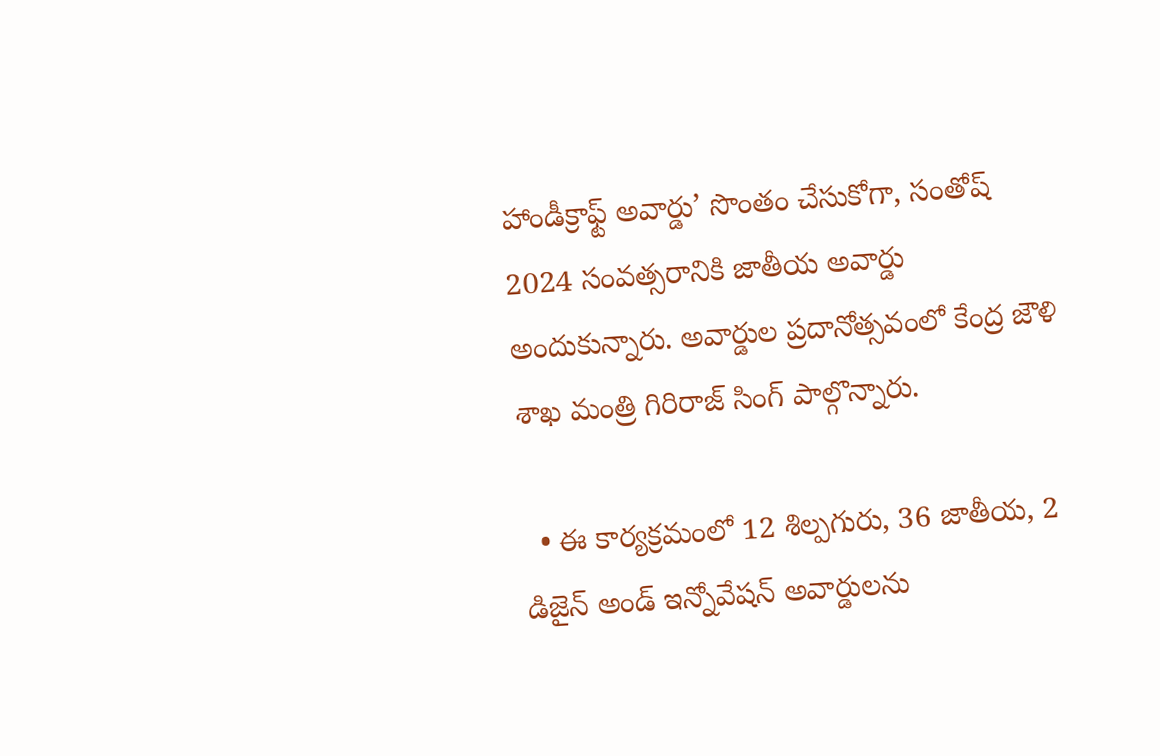హాండీక్రాఫ్ట్ అవార్డు’ సొంతం చేసుకోగా, సంతోష్ 2024 సంవత్సరానికి జాతీయ అవార్డు అందుకున్నారు. అవార్డుల ప్రదానోత్సవంలో కేంద్ర జౌళి శాఖ మంత్రి గిరిరాజ్ సింగ్ పాల్గొన్నారు.

  • ఈ కార్యక్రమంలో 12 శిల్పగురు, 36 జాతీయ, 2 డిజైన్ అండ్ ఇన్నోవేషన్ అవార్డులను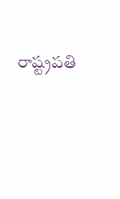రాష్ట్రపతి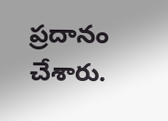ప్రదానం చేశారు.